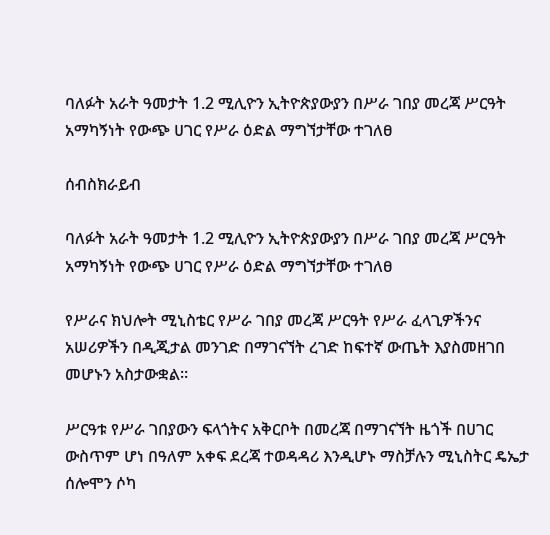ባለፉት አራት ዓመታት 1.2 ሚሊዮን ኢትዮጵያውያን በሥራ ገበያ መረጃ ሥርዓት አማካኝነት የውጭ ሀገር የሥራ ዕድል ማግኘታቸው ተገለፀ

ሰብስክራይብ

ባለፉት አራት ዓመታት 1.2 ሚሊዮን ኢትዮጵያውያን በሥራ ገበያ መረጃ ሥርዓት አማካኝነት የውጭ ሀገር የሥራ ዕድል ማግኘታቸው ተገለፀ

የሥራና ክህሎት ሚኒስቴር የሥራ ገበያ መረጃ ሥርዓት የሥራ ፈላጊዎችንና አሠሪዎችን በዲጂታል መንገድ በማገናኘት ረገድ ከፍተኛ ውጤት እያስመዘገበ መሆኑን አስታውቋል።

ሥርዓቱ የሥራ ገበያውን ፍላጎትና አቅርቦት በመረጃ በማገናኘት ዜጎች በሀገር ውስጥም ሆነ በዓለም አቀፍ ደረጃ ተወዳዳሪ እንዲሆኑ ማስቻሉን ሚኒስትር ዴኤታ ሰሎሞን ሶካ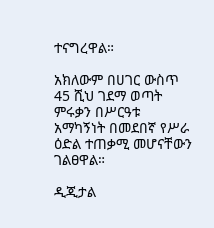ተናግረዋል።

አክለውም በሀገር ውስጥ 45 ሺህ ገደማ ወጣት ምሩቃን በሥርዓቱ አማካኝነት በመደበኛ የሥራ ዕድል ተጠቃሚ መሆናቸውን ገልፀዋል።

ዲጂታል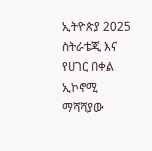ኢትዮጵያ 2025 ስትራቴጂ እና የሀገር በቀል ኢኮኖሚ ማሻሻያው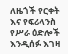ለዜጎች የርቀት እና የፍሪላንስ የሥራ ዕድሎች እንዲሰፉ እገዛ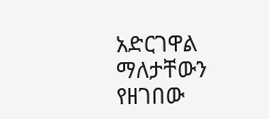አድርገዋል ማለታቸውን የዘገበው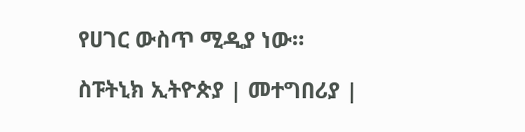የሀገር ውስጥ ሚዲያ ነው።

ስፑትኒክ ኢትዮጵያ | መተግበሪያ |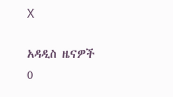X

አዳዲስ ዜናዎች
0